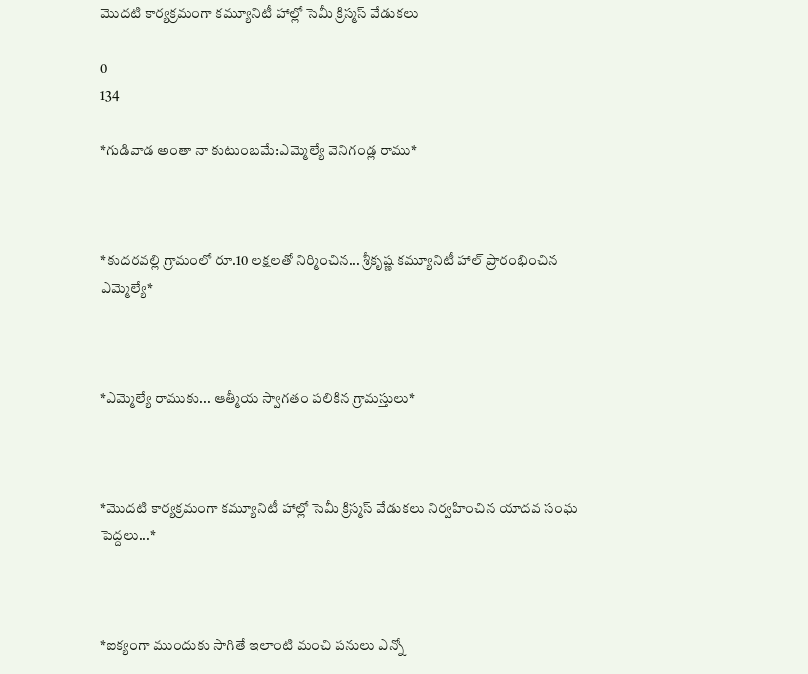మొదటి కార్యక్రమంగా కమ్యూనిటీ హాల్లో సెమీ క్రిస్మస్ వేడుకలు

0
134

*గుడివాడ అంతా నా కుటుంబమే:ఎమ్మెల్యే వెనిగండ్ల రాము*



*కుదరవల్లి గ్రామంలో రూ.10 లక్షలతో నిర్మించిన... శ్రీకృష్ణ కమ్యూనిటీ హాల్ ప్రారంభించిన ఎమ్మెల్యే*



*ఎమ్మెల్యే రాముకు... ఆత్మీయ స్వాగతం పలికిన గ్రామస్తులు*



*మొదటి కార్యక్రమంగా కమ్యూనిటీ హాల్లో సెమీ క్రిస్మస్ వేడుకలు నిర్వహించిన యాదవ సంఘ పెద్దలు...*



*ఐక్యంగా ముందుకు సాగితే ఇలాంటి మంచి పనులు ఎన్నో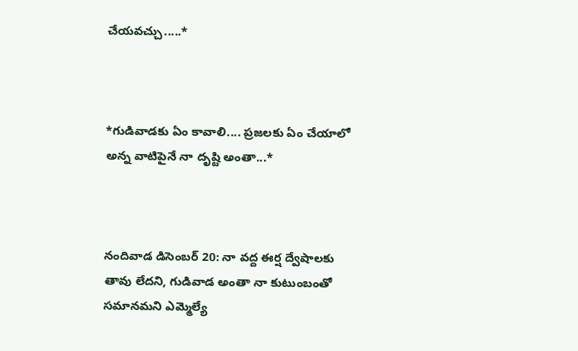చేయవచ్చు.....*



*గుడివాడకు ఏం కావాలి.... ప్రజలకు ఏం చేయాలో అన్న వాటిపైనే నా దృష్టి అంతా...*



నందివాడ డిసెంబర్ 20: నా వద్ద ఈర్ష ద్వేషాలకు తావు లేదని, గుడివాడ అంతా నా కుటుంబంతో సమానమని ఎమ్మెల్యే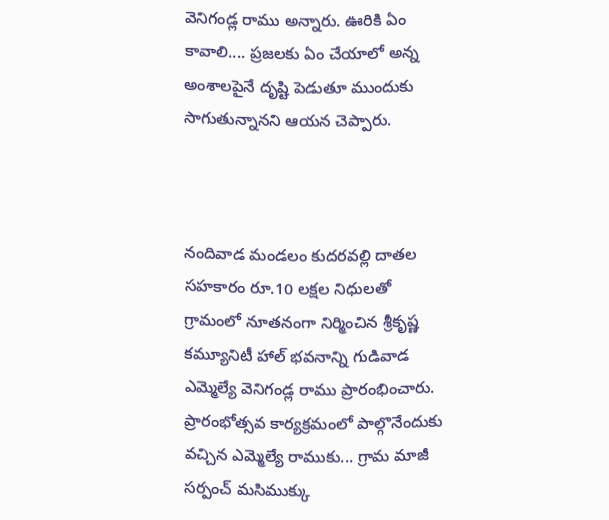వెనిగండ్ల రాము అన్నారు. ఊరికి ఏం కావాలి.... ప్రజలకు ఏం చేయాలో అన్న అంశాలపైనే దృష్టి పెడుతూ ముందుకు సాగుతున్నానని ఆయన చెప్పారు.



నందివాడ మండలం కుదరవల్లి దాతల సహకారం రూ.10 లక్షల నిధులతో గ్రామంలో నూతనంగా నిర్మించిన శ్రీకృష్ణ కమ్యూనిటీ హాల్ భవనాన్ని గుడివాడ ఎమ్మెల్యే వెనిగండ్ల రాము ప్రారంభించారు. ప్రారంభోత్సవ కార్యక్రమంలో పాల్గొనేందుకు వచ్చిన ఎమ్మెల్యే రాముకు... గ్రామ మాజీ సర్పంచ్ మసిముక్కు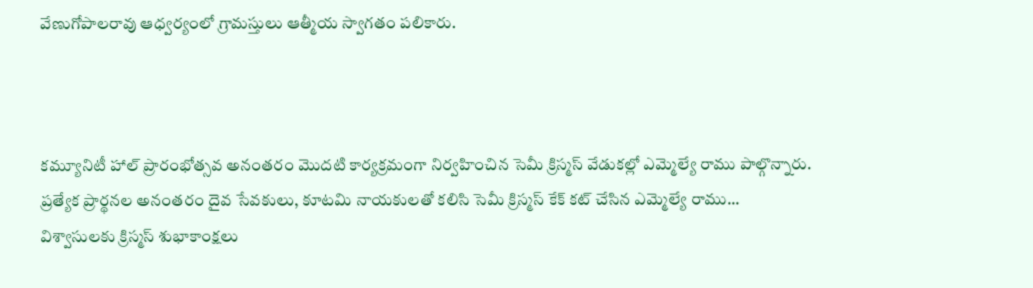వేణుగోపాలరావు ఆధ్వర్యంలో గ్రామస్తులు ఆత్మీయ స్వాగతం పలికారు.



కమ్యూనిటీ హాల్ ప్రారంభోత్సవ అనంతరం మొదటి కార్యక్రమంగా నిర్వహించిన సెమీ క్రిస్మస్ వేడుకల్లో ఎమ్మెల్యే రాము పాల్గొన్నారు. ప్రత్యేక ప్రార్థనల అనంతరం దైవ సేవకులు, కూటమి నాయకులతో కలిసి సెమీ క్రిస్మస్ కేక్ కట్ చేసిన ఎమ్మెల్యే రాము... విశ్వాసులకు క్రిస్మస్ శుభాకాంక్షలు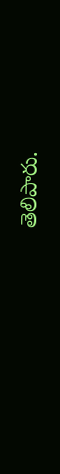తెలిపారు.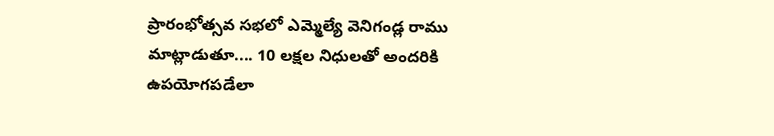ప్రారంభోత్సవ సభలో ఎమ్మెల్యే వెనిగండ్ల రాము మాట్లాడుతూ.... 10 లక్షల నిధులతో అందరికి ఉపయోగపడేలా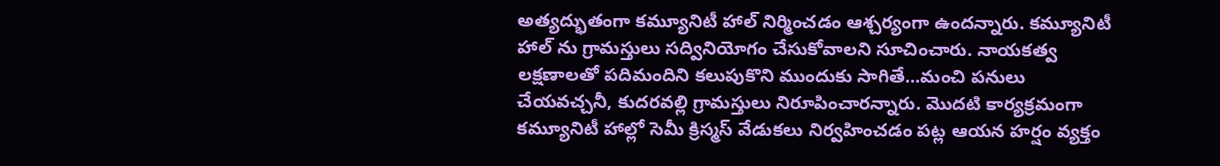అత్యద్భుతంగా కమ్యూనిటీ హాల్ నిర్మించడం ఆశ్చర్యంగా ఉందన్నారు. కమ్యూనిటీ హాల్ ను గ్రామస్తులు సద్వినియోగం చేసుకోవాలని సూచించారు. నాయకత్వ లక్షణాలతో పదిమందిని కలుపుకొని ముందుకు సాగితే...మంచి పనులు చేయవచ్చనీ, కుదరవల్లి గ్రామస్తులు నిరూపించారన్నారు. మొదటి కార్యక్రమంగా కమ్యూనిటీ హాల్లో సెమీ క్రిస్మస్ వేడుకలు నిర్వహించడం పట్ల ఆయన హర్షం వ్యక్తం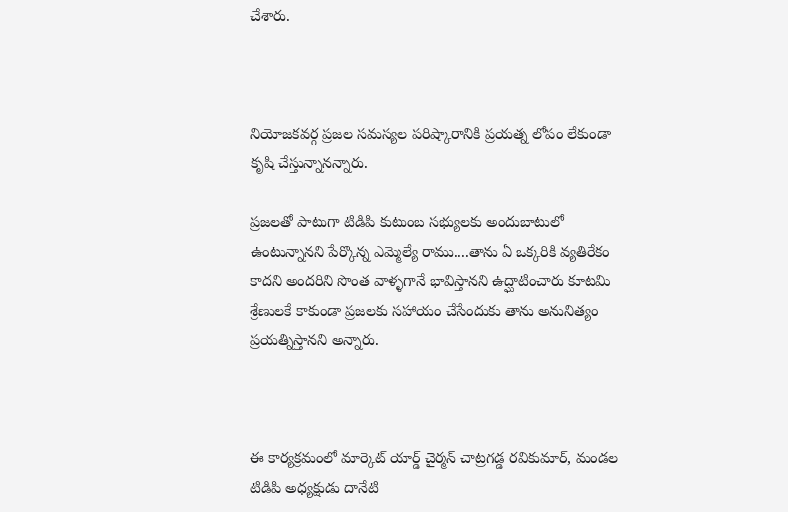చేశారు.



నియోజకవర్గ ప్రజల సమస్యల పరిష్కారానికి ప్రయత్న లోపం లేకుండా కృషి చేస్తున్నానన్నారు.

ప్రజలతో పాటుగా టిడిపి కుటుంబ సభ్యులకు అందుబాటులో ఉంటున్నానని పేర్కొన్న ఎమ్మెల్యే రాము....తాను ఏ ఒక్కరికి వ్యతిరేకం కాదని అందరిని సొంత వాళ్ళగానే భావిస్తానని ఉద్ఘాటించారు కూటమి శ్రేణులకే కాకుండా ప్రజలకు సహాయం చేసేందుకు తాను అనునిత్యం ప్రయత్నిస్తానని అన్నారు.



ఈ కార్యక్రమంలో మార్కెట్ యార్డ్ చైర్మన్ చాట్రగడ్డ రవికుమార్, మండల టిడిపి అధ్యక్షుడు దానేటి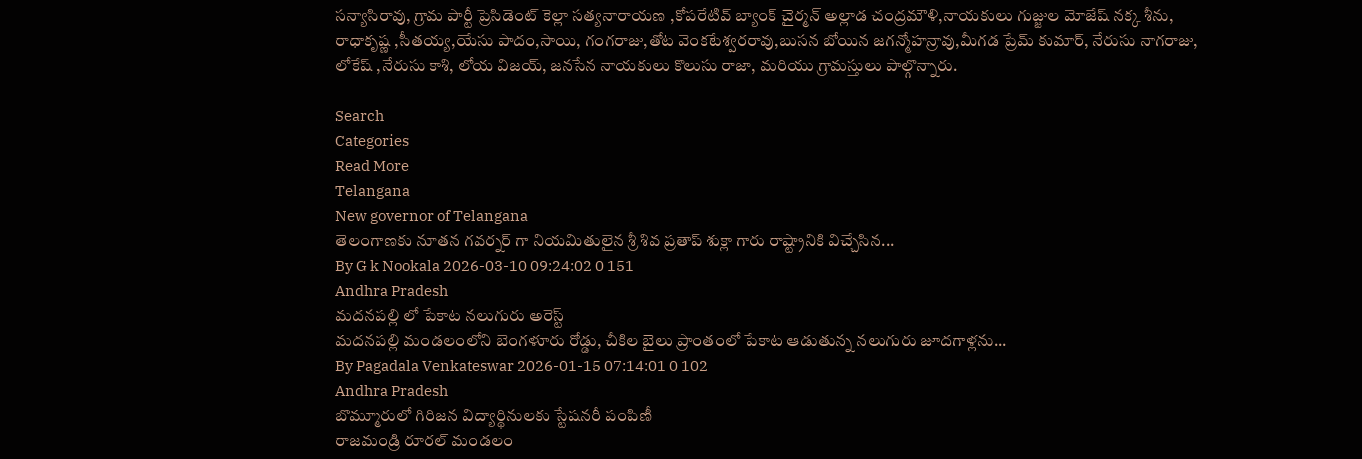సన్యాసిరావు, గ్రామ పార్టీ ప్రెసిడెంట్ కెల్లా సత్యనారాయణ ,కోపరేటివ్ బ్యాంక్ చైర్మన్ అల్లాడ చంద్రమౌళి,నాయకులు గుజ్జుల మోజేష్ నక్క శీను, రాధాకృష్ణ ,సీతయ్య,యేసు పాదం,సాయి, గంగరాజు,తోట వెంకటేశ్వరరావు,బుసన బోయిన జగన్మోహన్రావు,మీగడ ప్రేమ్ కుమార్, నేరుసు నాగరాజు, లోకేష్ ,నేరుసు కాశి, లోయ విజయ్, జనసేన నాయకులు కొలుసు రాజా, మరియు గ్రామస్తులు పాల్గొన్నారు.

Search
Categories
Read More
Telangana
New governor of Telangana
తెలంగాణకు నూతన గవర్నర్ గా నియమితులైన శ్రీ శివ ప్రతాప్ శుక్లా గారు రాష్ట్రానికి విచ్చేసిన...
By G k Nookala 2026-03-10 09:24:02 0 151
Andhra Pradesh
మదనపల్లి లో పేకాట నలుగురు అరెస్ట్
మదనపల్లి మండలంలోని బెంగళూరు రోడ్డు, చీకిల బైలు ప్రాంతంలో పేకాట ఆడుతున్న నలుగురు జూదగాళ్లను...
By Pagadala Venkateswar 2026-01-15 07:14:01 0 102
Andhra Pradesh
బొమ్మూరులో గిరిజన విద్యార్థినులకు స్టేషనరీ పంపిణీ
రాజమండ్రి రూరల్ మండలం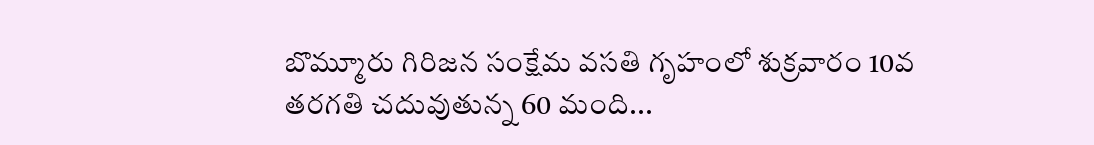బొమ్మూరు గిరిజన సంక్షేమ వసతి గృహంలో శుక్రవారం 10వ తరగతి చదువుతున్న 60 మంది...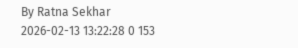By Ratna Sekhar 2026-02-13 13:22:28 0 153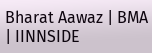Bharat Aawaz | BMA | IINNSIDE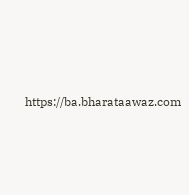https://ba.bharataawaz.com